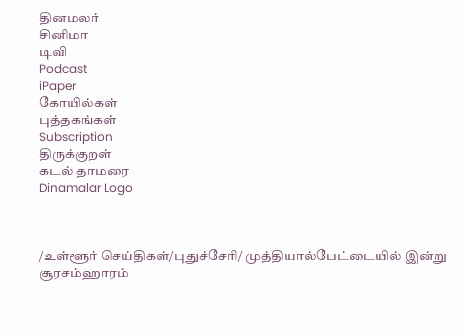தினமலர்
சினிமா
டிவி
Podcast
iPaper
கோயில்கள்
புத்தகங்கள்
Subscription
திருக்குறள்
கடல் தாமரை
Dinamalar Logo



/உள்ளூர் செய்திகள்/புதுச்சேரி/ முத்தியால்பேட்டையில் இன்று சூரசம்ஹாரம்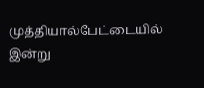முத்தியால்பேட்டையில் இன்று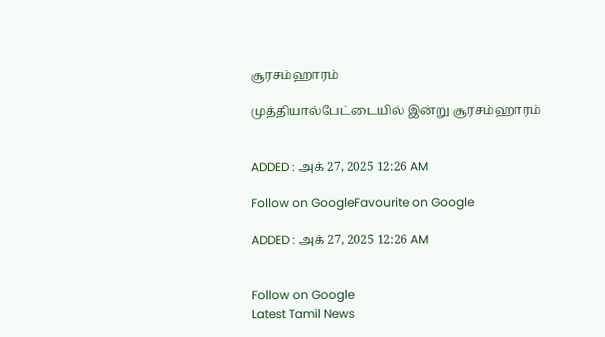சூரசம்ஹாரம்

முத்தியால்பேட்டையில் இன்று சூரசம்ஹாரம்


ADDED : அக் 27, 2025 12:26 AM

Follow on GoogleFavourite on Google

ADDED : அக் 27, 2025 12:26 AM


Follow on Google
Latest Tamil News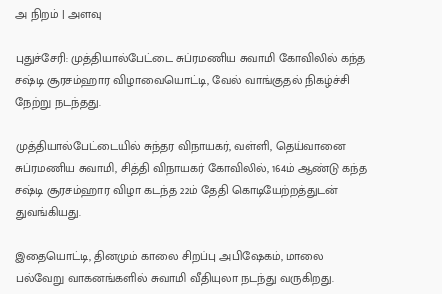அ நிறம் | அளவு

புதுச்சேரி: முத்தியால்பேட்டை சுப்ரமணிய சுவாமி கோவிலில் கந்த சஷ்டி சூரசம்ஹார விழாவையொட்டி, வேல் வாங்குதல் நிகழ்ச்சி நேற்று நடந்தது.

முத்தியால்பேட்டையில் சுந்தர விநாயகர், வள்ளி, தெய்வானை சுப்ரமணிய சுவாமி, சித்தி விநாயகர் கோவிலில், 164ம் ஆண்டு கந்த சஷ்டி சூரசம்ஹார விழா கடந்த 22ம் தேதி கொடியேற்றத்துடன் துவங்கியது.

இதையொட்டி, தினமும் காலை சிறப்பு அபிஷேகம், மாலை பல்வேறு வாகனங்களில் சுவாமி வீதியுலா நடந்து வருகிறது.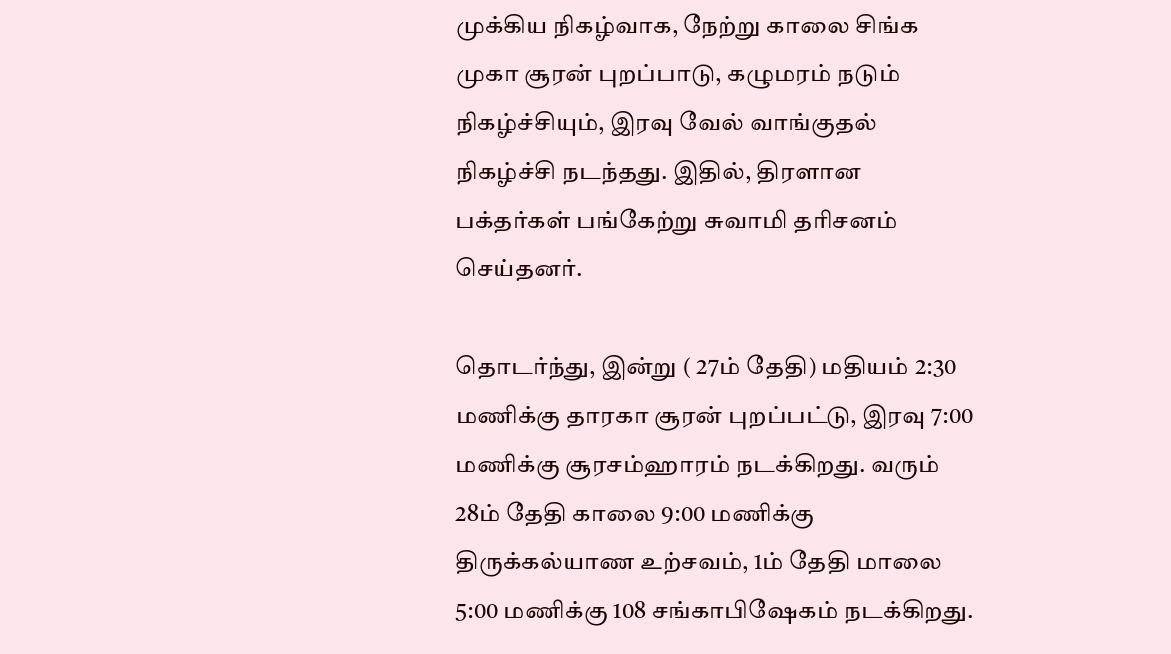முக்கிய நிகழ்வாக, நேற்று காலை சிங்க முகா சூரன் புறப்பாடு, கழுமரம் நடும் நிகழ்ச்சியும், இரவு வேல் வாங்குதல் நிகழ்ச்சி நடந்தது. இதில், திரளான பக்தர்கள் பங்கேற்று சுவாமி தரிசனம் செய்தனர்.

தொடர்ந்து, இன்று ( 27ம் தேதி) மதியம் 2:30 மணிக்கு தாரகா சூரன் புறப்பட்டு, இரவு 7:00 மணிக்கு சூரசம்ஹாரம் நடக்கிறது. வரும் 28ம் தேதி காலை 9:00 மணிக்கு திருக்கல்யாண உற்சவம், 1ம் தேதி மாலை 5:00 மணிக்கு 108 சங்காபிஷேகம் நடக்கிறது.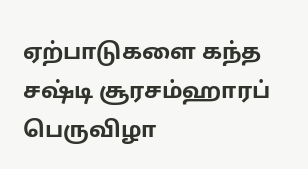ஏற்பாடுகளை கந்த சஷ்டி சூரசம்ஹாரப் பெருவிழா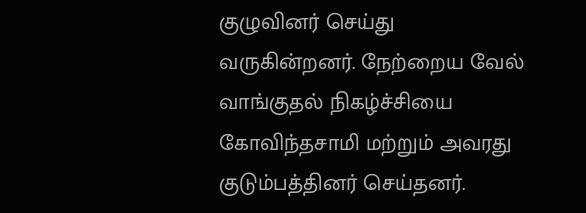குழுவினர் செய்து வருகின்றனர். நேற்றைய வேல் வாங்குதல் நிகழ்ச்சியை கோவிந்தசாமி மற்றும் அவரது குடும்பத்தினர் செய்தனர்.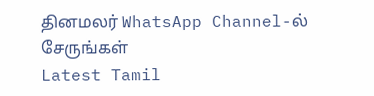தினமலர் WhatsApp Channel-ல் சேருங்கள்
Latest Tamil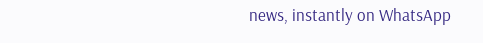news, instantly on WhatsApp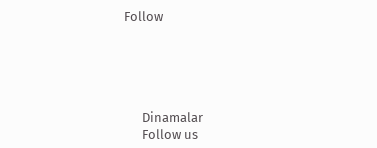Follow





      Dinamalar
      Follow us